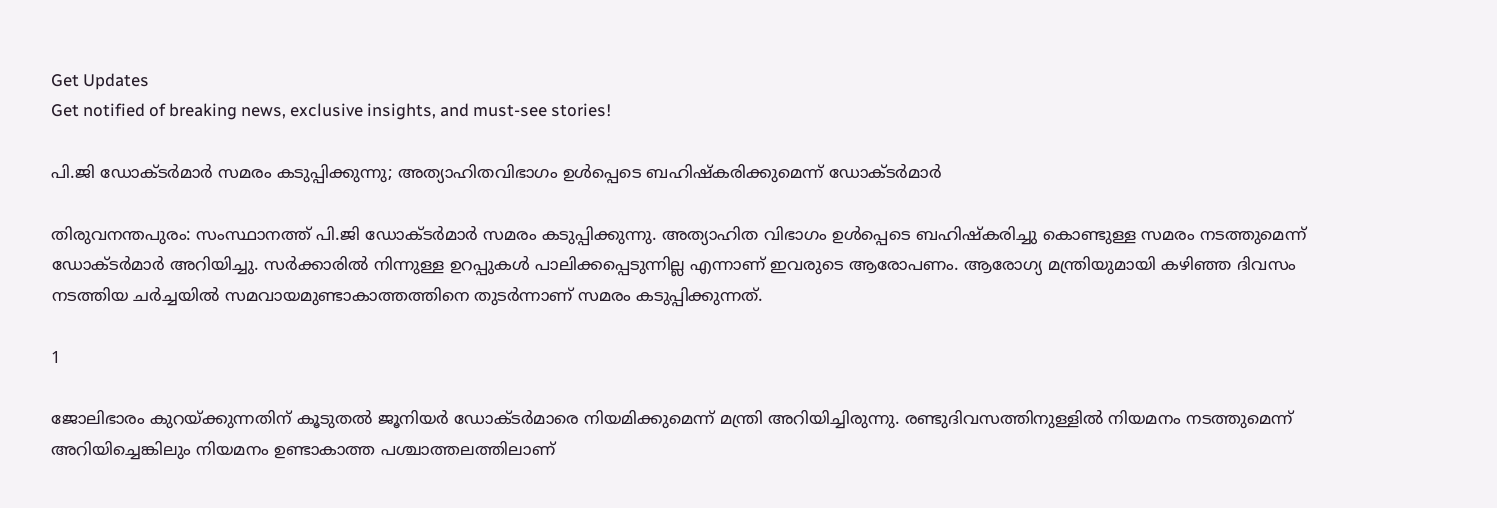Get Updates
Get notified of breaking news, exclusive insights, and must-see stories!

പി.ജി ഡോക്ടർമാർ സമരം കടുപ്പിക്കുന്നു; അത്യാഹിതവിഭാഗം ഉൾപ്പെടെ ബഹിഷ്കരിക്കുമെന്ന് ഡോക്ടർമാർ

തിരുവനന്തപുരം: സംസ്ഥാനത്ത് പി.ജി ഡോക്ടർമാർ സമരം കടുപ്പിക്കുന്നു. അത്യാഹിത വിഭാഗം ഉൾപ്പെടെ ബഹിഷ്കരിച്ചു കൊണ്ടുള്ള സമരം നടത്തുമെന്ന് ഡോക്ടർമാർ അറിയിച്ചു. സർക്കാരിൽ നിന്നുള്ള ഉറപ്പുകൾ പാലിക്കപ്പെടുന്നില്ല എന്നാണ് ഇവരുടെ ആരോപണം. ആരോഗ്യ മന്ത്രിയുമായി കഴിഞ്ഞ ദിവസം നടത്തിയ ചർച്ചയിൽ സമവായമുണ്ടാകാത്തത്തിനെ തുടർന്നാണ് സമരം കടുപ്പിക്കുന്നത്.

1

ജോലിഭാരം കുറയ്ക്കുന്നതിന് കൂടുതൽ ജൂനിയർ ഡോക്ടർമാരെ നിയമിക്കുമെന്ന് മന്ത്രി അറിയിച്ചിരുന്നു. രണ്ടുദിവസത്തിനുള്ളിൽ നിയമനം നടത്തുമെന്ന് അറിയിച്ചെങ്കിലും നിയമനം ഉണ്ടാകാത്ത പശ്ചാത്തലത്തിലാണ്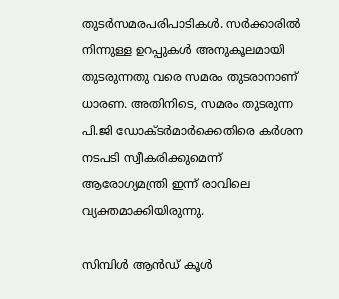തുടർസമരപരിപാടികൾ. സർക്കാരിൽ നിന്നുള്ള ഉറപ്പുകൾ അനുകൂലമായി തുടരുന്നതു വരെ സമരം തുടരാനാണ് ധാരണ. അതിനിടെ, സമരം തുടരുന്ന പി.ജി ഡോക്ടർമാർക്കെതിരെ കർശന നടപടി സ്വീകരിക്കുമെന്ന് ആരോഗ്യമന്ത്രി ഇന്ന് രാവിലെ വ്യക്തമാക്കിയിരുന്നു.

സിമ്പിള്‍ ആന്‍ഡ് കൂള്‍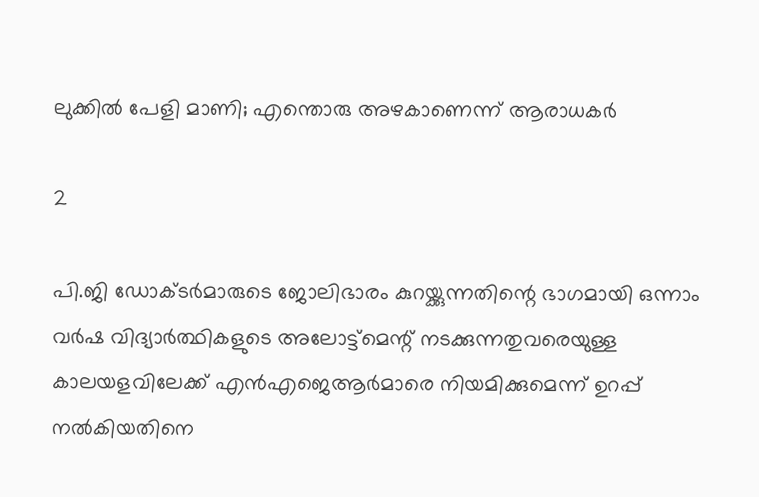ലുക്കില്‍ പേളി മാണി; എന്തൊരു അഴകാണെന്ന് ആരാധകര്‍

2

പി.ജി ഡോക്ടര്‍മാരുടെ ജോലിഭാരം കുറയ്ക്കുന്നതിന്റെ ഭാഗമായി ഒന്നാം വര്‍ഷ വിദ്യാര്‍ത്ഥികളുടെ അലോട്ട്‌മെന്റ് നടക്കുന്നതുവരെയുള്ള കാലയളവിലേക്ക് എന്‍എജെആര്‍മാരെ നിയമിക്കുമെന്ന് ഉറപ്പ് നല്‍കിയതിനെ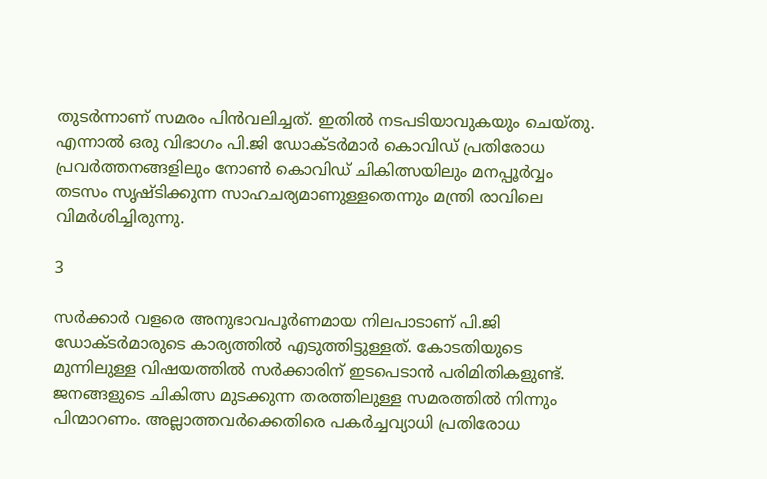തുടര്‍ന്നാണ് സമരം പിന്‍വലിച്ചത്. ഇതില്‍ നടപടിയാവുകയും ചെയ്തു. എന്നാല്‍ ഒരു വിഭാഗം പി.ജി ഡോക്ടര്‍മാര്‍ കൊവിഡ് പ്രതിരോധ പ്രവര്‍ത്തനങ്ങളിലും നോണ്‍ കൊവിഡ് ചികിത്സയിലും മനപ്പൂര്‍വ്വം തടസം സൃഷ്ടിക്കുന്ന സാഹചര്യമാണുള്ളതെന്നും മന്ത്രി രാവിലെ വിമർശിച്ചിരുന്നു.

3

സര്‍ക്കാര്‍ വളരെ അനുഭാവപൂര്‍ണമായ നിലപാടാണ് പി.ജി ഡോക്ടര്‍മാരുടെ കാര്യത്തില്‍ എടുത്തിട്ടുള്ളത്. കോടതിയുടെ മുന്നിലുള്ള വിഷയത്തില്‍ സര്‍ക്കാരിന് ഇടപെടാന്‍ പരിമിതികളുണ്ട്. ജനങ്ങളുടെ ചികിത്സ മുടക്കുന്ന തരത്തിലുള്ള സമരത്തില്‍ നിന്നും പിന്മാറണം. അല്ലാത്തവര്‍ക്കെതിരെ പകര്‍ച്ചവ്യാധി പ്രതിരോധ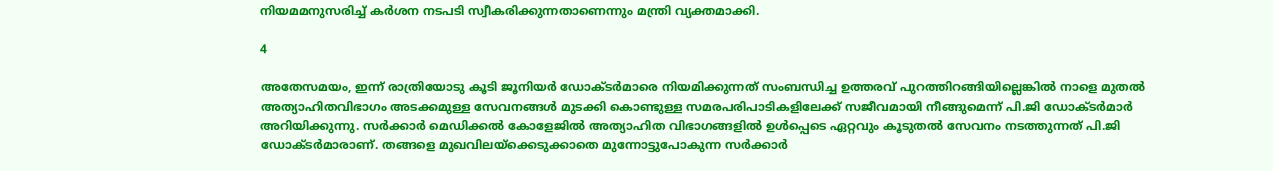നിയമമനുസരിച്ച് കര്‍ശന നടപടി സ്വീകരിക്കുന്നതാണെന്നും മന്ത്രി വ്യക്തമാക്കി.

4

അതേസമയം, ഇന്ന് രാത്രിയോടു കൂടി ജൂനിയർ ഡോക്ടർമാരെ നിയമിക്കുന്നത് സംബന്ധിച്ച ഉത്തരവ് പുറത്തിറങ്ങിയില്ലെങ്കിൽ നാളെ മുതൽ അത്യാഹിതവിഭാഗം അടക്കമുള്ള സേവനങ്ങൾ മുടക്കി കൊണ്ടുള്ള സമരപരിപാടികളിലേക്ക് സജീവമായി നീങ്ങുമെന്ന് പി.ജി ഡോക്ടർമാർ അറിയിക്കുന്നു. സർക്കാർ മെഡിക്കൽ കോളേജിൽ അത്യാഹിത വിഭാഗങ്ങളിൽ ഉൾപ്പെടെ ഏറ്റവും കൂടുതൽ സേവനം നടത്തുന്നത് പി.ജി ഡോക്ടർമാരാണ്. തങ്ങളെ മുഖവിലയ്ക്കെടുക്കാതെ മുന്നോട്ടുപോകുന്ന സർക്കാർ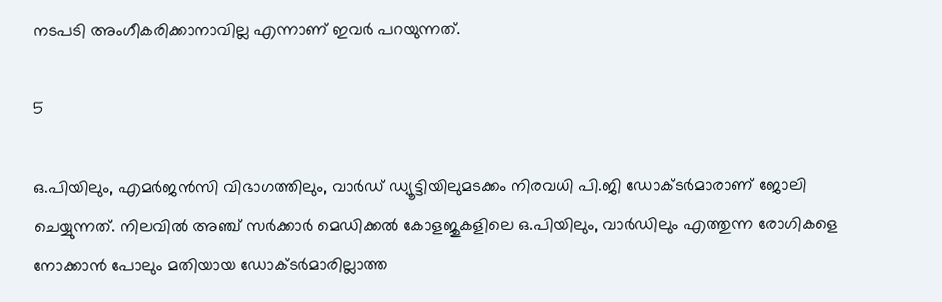നടപടി അംഗീകരിക്കാനാവില്ല എന്നാണ് ഇവർ പറയുന്നത്.

5

ഒ.പിയിലും, എമർജൻസി വിഭാഗത്തിലും, വാർഡ് ഡ്യൂട്ടിയിലുമടക്കം നിരവധി പി.ജി ഡോക്ടർമാരാണ് ജോലി ചെയ്യുന്നത്. നിലവിൽ അഞ്ച് സർക്കാർ മെഡിക്കൽ കോളജുകളിലെ ഒ.പിയിലും, വാർഡിലും എത്തുന്ന രോഗികളെ നോക്കാൻ പോലും മതിയായ ഡോക്ടർമാരില്ലാത്ത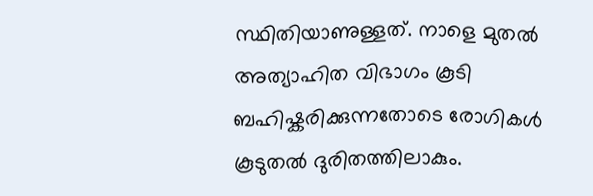സ്ഥിതിയാണുള്ളത്. നാളെ മുതൽ അത്യാഹിത വിഭാഗം കൂടി ബഹിഷ്കരിക്കുന്നതോടെ രോഗികൾ കൂടുതൽ ദുരിതത്തിലാകും.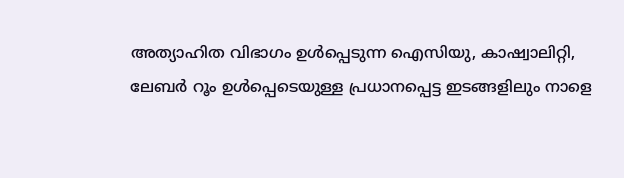അത്യാഹിത വിഭാഗം ഉൾപ്പെടുന്ന ഐസിയു, കാഷ്വാലിറ്റി, ലേബർ റൂം ഉൾപ്പെടെയുള്ള പ്രധാനപ്പെട്ട ഇടങ്ങളിലും നാളെ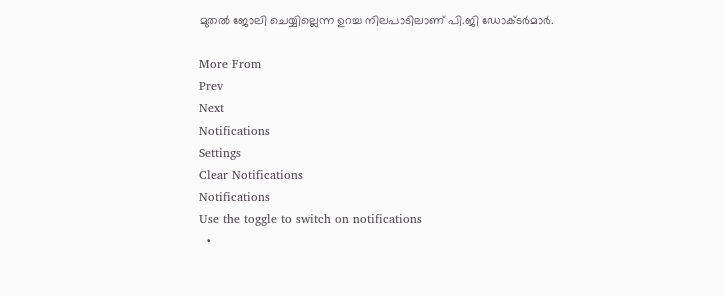മുതൽ ജോലി ചെയ്യില്ലെന്ന ഉറച്ച നിലപാടിലാണ് പി.ജി ഡോക്ടർമാർ.

More From
Prev
Next
Notifications
Settings
Clear Notifications
Notifications
Use the toggle to switch on notifications
  •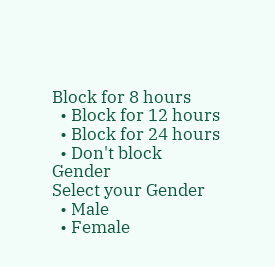Block for 8 hours
  • Block for 12 hours
  • Block for 24 hours
  • Don't block
Gender
Select your Gender
  • Male
  • Female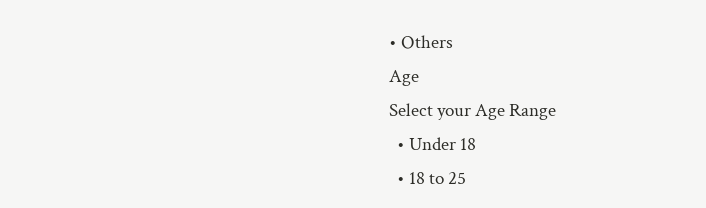• Others
Age
Select your Age Range
  • Under 18
  • 18 to 25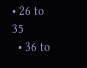• 26 to 35
  • 36 to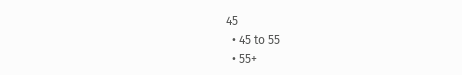45
  • 45 to 55
  • 55+